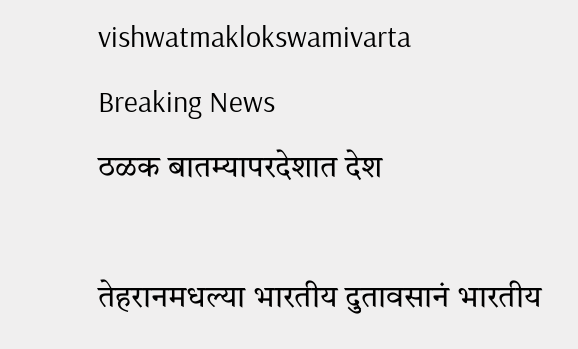vishwatmaklokswamivarta
Breaking News
ठळक बातम्यापरदेशात देश

तेहरानमधल्या भारतीय दुतावसानं भारतीय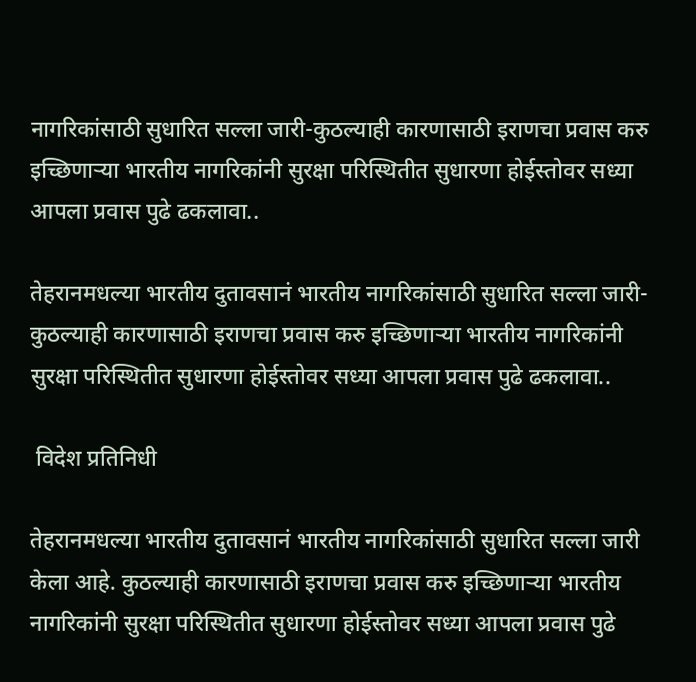नागरिकांसाठी सुधारित सल्ला जारी-कुठल्याही कारणासाठी इराणचा प्रवास करु इच्छिणाऱ्या भारतीय नागरिकांनी सुरक्षा परिस्थितीत सुधारणा होईस्तोवर सध्या आपला प्रवास पुढे ढकलावा..

तेहरानमधल्या भारतीय दुतावसानं भारतीय नागरिकांसाठी सुधारित सल्ला जारी-कुठल्याही कारणासाठी इराणचा प्रवास करु इच्छिणाऱ्या भारतीय नागरिकांनी सुरक्षा परिस्थितीत सुधारणा होईस्तोवर सध्या आपला प्रवास पुढे ढकलावा..

 विदेश प्रतिनिधी

तेहरानमधल्या भारतीय दुतावसानं भारतीय नागरिकांसाठी सुधारित सल्ला जारी केला आहे. कुठल्याही कारणासाठी इराणचा प्रवास करु इच्छिणाऱ्या भारतीय नागरिकांनी सुरक्षा परिस्थितीत सुधारणा होईस्तोवर सध्या आपला प्रवास पुढे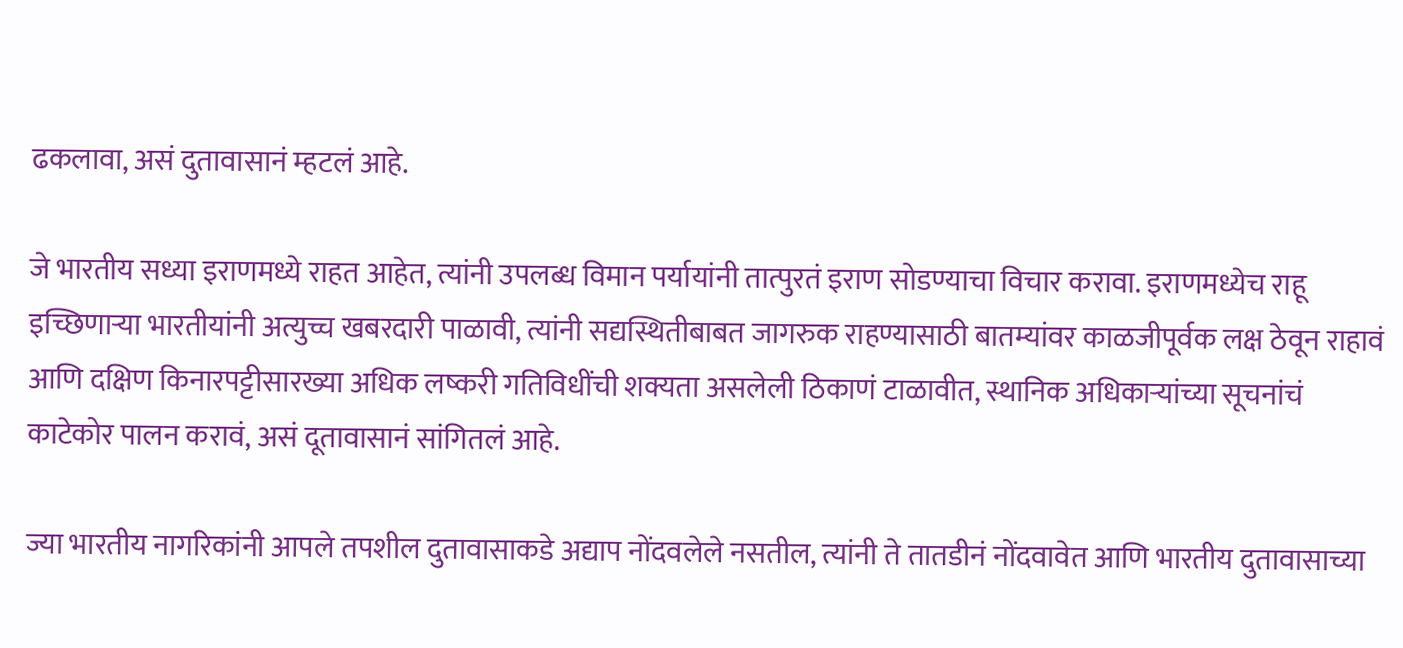ढकलावा, असं दुतावासानं म्हटलं आहे.

जे भारतीय सध्या इराणमध्ये राहत आहेत, त्यांनी उपलब्ध विमान पर्यायांनी तात्पुरतं इराण सोडण्याचा विचार करावा. इराणमध्येच राहू इच्छिणाऱ्या भारतीयांनी अत्युच्च खबरदारी पाळावी, त्यांनी सद्यस्थितीबाबत जागरुक राहण्यासाठी बातम्यांवर काळजीपूर्वक लक्ष ठेवून राहावं आणि दक्षिण किनारपट्टीसारख्या अधिक लष्करी गतिविधींची शक्यता असलेली ठिकाणं टाळावीत, स्थानिक अधिकाऱ्यांच्या सूचनांचं काटेकोर पालन करावं, असं दूतावासानं सांगितलं आहे.

ज्या भारतीय नागरिकांनी आपले तपशील दुतावासाकडे अद्याप नोंदवलेले नसतील, त्यांनी ते तातडीनं नोंदवावेत आणि भारतीय दुतावासाच्या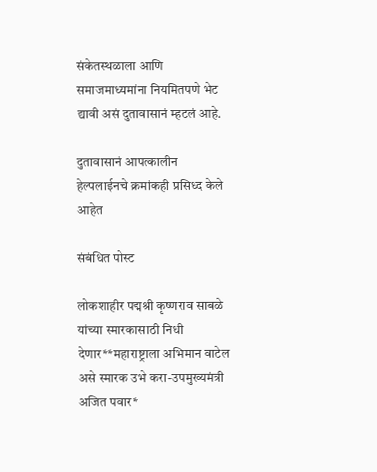संकेतस्थळाला आणि समाजमाध्यमांना नियमितपणे भेट द्यावी असं दुतावासानं म्हटलं आहे.

दुतावासानं आपत्कालीन हेल्पलाईनचे क्रमांकही प्रसिध्द केले आहेत

संबंधित पोस्ट

लोकशाहीर पद्मश्री कृष्णराव साबळे यांच्या स्मारकासाठी निधी देणार**महाराष्ट्राला अभिमान वाटेल असे स्मारक उभे करा-उपमुख्यमंत्री अजित पवार*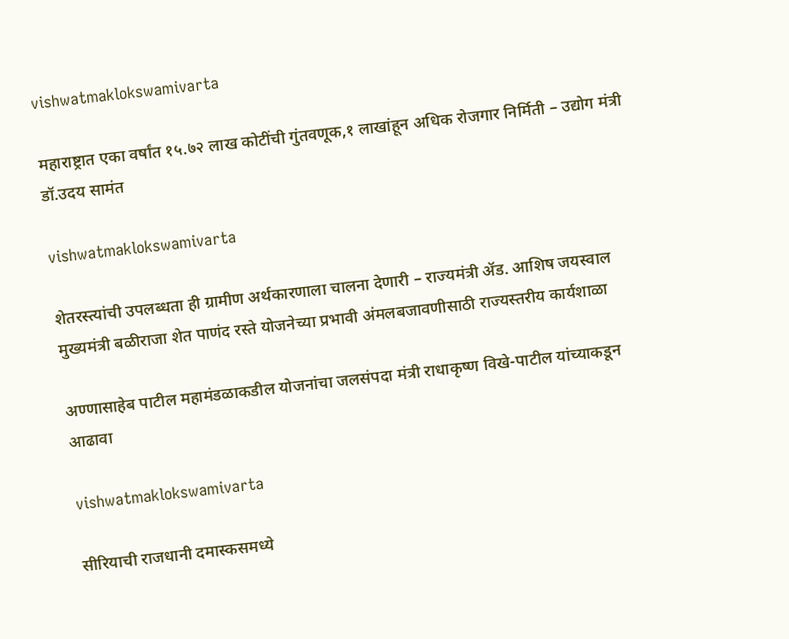vishwatmaklokswamivarta

महाराष्ट्रात एका वर्षांत १५.७२ लाख कोटींची गुंतवणूक,१ लाखांहून अधिक रोजगार निर्मिती – उद्योग मंत्री डॉ.उदय सामंत

vishwatmaklokswamivarta

शेतरस्त्यांची उपलब्धता ही ग्रामीण अर्थकारणाला चालना देणारी – राज्यमंत्री ॲड. आशिष जयस्वाल मुख्यमंत्री बळीराजा शेत पाणंद रस्ते योजनेच्या प्रभावी अंमलबजावणीसाठी राज्यस्तरीय कार्यशाळा

अण्णासाहेब पाटील महामंडळाकडील योजनांचा जलसंपदा मंत्री राधाकृष्ण विखे-पाटील यांच्याकडून आढावा

vishwatmaklokswamivarta

सीरियाची राजधानी दमास्कसमध्ये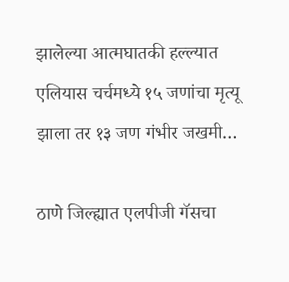झालेल्या आत्मघातकी हल्ल्यात एलियास चर्चमध्ये १५ जणांचा मृत्यू झाला तर १३ जण गंभीर जखमी…

ठाणे जिल्ह्यात एलपीजी गॅसचा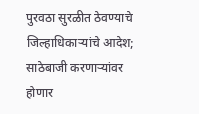पुरवठा सुरळीत ठेवण्याचे जिल्हाधिकाऱ्यांचे आदेश; साठेबाजी करणाऱ्यांवर होणार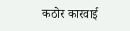कठोर कारवाई